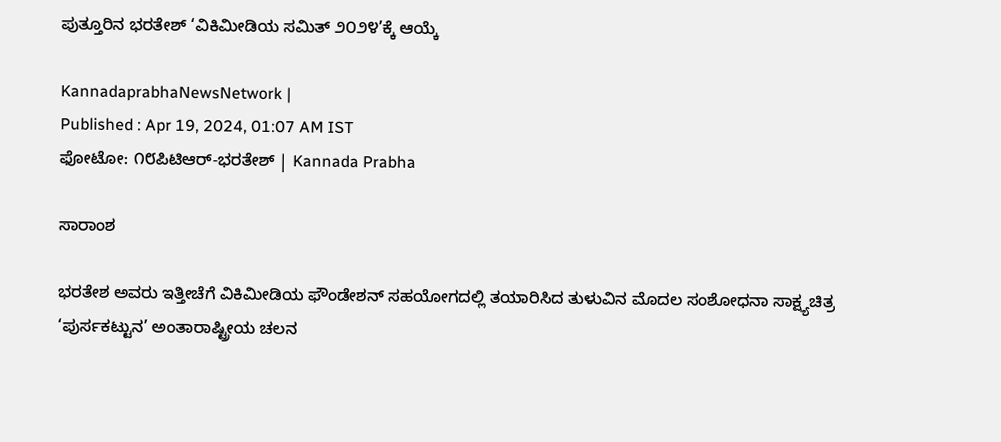ಪುತ್ತೂರಿನ ಭರತೇಶ್‌ ‘ವಿಕಿಮೀಡಿಯ ಸಮಿತ್ ೨೦೨೪’ಕ್ಕೆ ಆಯ್ಕೆ

KannadaprabhaNewsNetwork |
Published : Apr 19, 2024, 01:07 AM IST
ಫೋಟೋ: ೧೮ಪಿಟಿಆರ್-ಭರತೇಶ್ | Kannada Prabha

ಸಾರಾಂಶ

ಭರತೇಶ ಅವರು ಇತ್ತೀಚೆಗೆ ವಿಕಿಮೀಡಿಯ ಫೌಂಡೇಶನ್ ಸಹಯೋಗದಲ್ಲಿ ತಯಾರಿಸಿದ ತುಳುವಿನ ಮೊದಲ ಸಂಶೋಧನಾ ಸಾಕ್ಷ್ಯಚಿತ್ರ ‘ಪುರ್ಸಕಟ್ಟುನ’ ಅಂತಾರಾಷ್ಟ್ರೀಯ ಚಲನ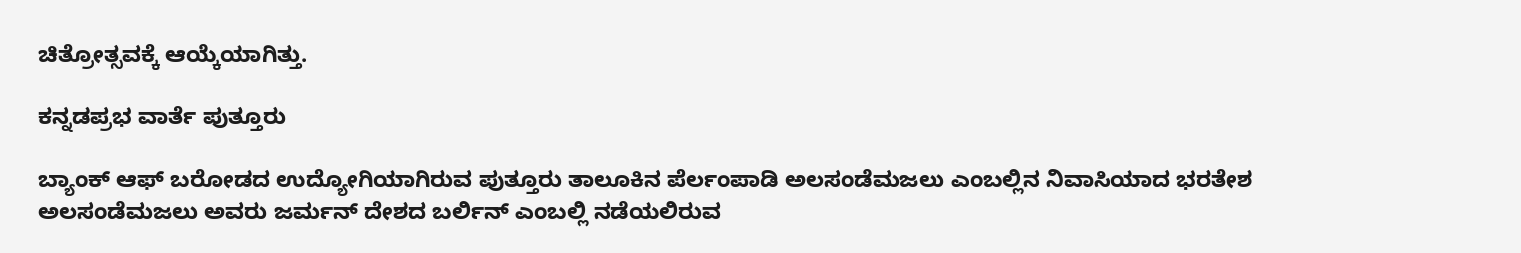ಚಿತ್ರೋತ್ಸವಕ್ಕೆ ಆಯ್ಕೆಯಾಗಿತ್ತು.

ಕನ್ನಡಪ್ರಭ ವಾರ್ತೆ ಪುತ್ತೂರು

ಬ್ಯಾಂಕ್ ಆಫ್ ಬರೋಡದ ಉದ್ಯೋಗಿಯಾಗಿರುವ ಪುತ್ತೂರು ತಾಲೂಕಿನ ಪೆರ್ಲಂಪಾಡಿ ಅಲಸಂಡೆಮಜಲು ಎಂಬಲ್ಲಿನ ನಿವಾಸಿಯಾದ ಭರತೇಶ ಅಲಸಂಡೆಮಜಲು ಅವರು ಜರ್ಮನ್ ದೇಶದ ಬರ್ಲಿನ್ ಎಂಬಲ್ಲಿ ನಡೆಯಲಿರುವ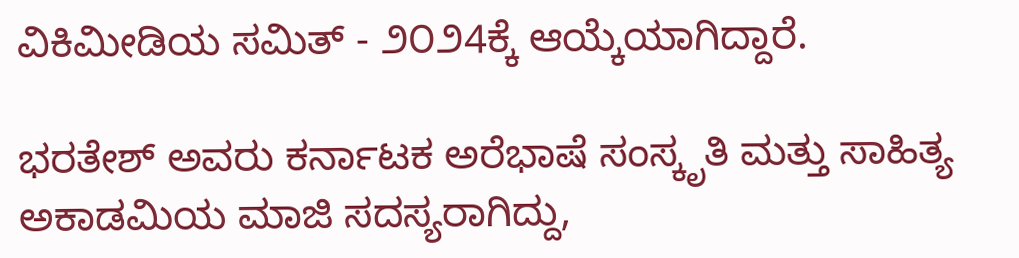ವಿಕಿಮೀಡಿಯ ಸಮಿತ್ - ೨೦೨4ಕ್ಕೆ ಆಯ್ಕೆಯಾಗಿದ್ದಾರೆ.

ಭರತೇಶ್ ಅವರು ಕರ್ನಾಟಕ ಅರೆಭಾಷೆ ಸಂಸ್ಕೃತಿ ಮತ್ತು ಸಾಹಿತ್ಯ ಅಕಾಡಮಿಯ ಮಾಜಿ ಸದಸ್ಯರಾಗಿದ್ದು,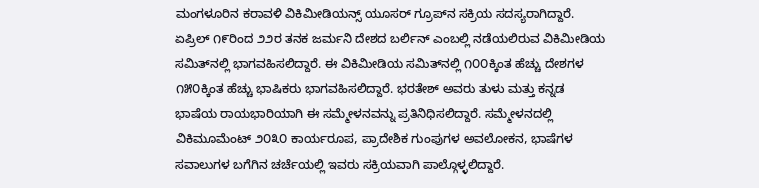ಮಂಗಳೂರಿನ ಕರಾವಳಿ ವಿಕಿಮೀಡಿಯನ್ಸ್ ಯೂಸರ್ ಗ್ರೂಪ್‌ನ ಸಕ್ರಿಯ ಸದಸ್ಯರಾಗಿದ್ದಾರೆ. ಏಪ್ರಿಲ್ ೧೯ರಿಂದ ೨೨ರ ತನಕ ಜರ್ಮನಿ ದೇಶದ ಬರ್ಲಿನ್ ಎಂಬಲ್ಲಿ ನಡೆಯಲಿರುವ ವಿಕಿಮೀಡಿಯ ಸಮಿತ್‌ನಲ್ಲಿ ಭಾಗವಹಿಸಲಿದ್ದಾರೆ. ಈ ವಿಕಿಮೀಡಿಯ ಸಮಿತ್‌ನಲ್ಲಿ ೧೦೦ಕ್ಕಿಂತ ಹೆಚ್ಚು ದೇಶಗಳ ೧೫೦ಕ್ಕಿಂತ ಹೆಚ್ಚು ಭಾಷಿಕರು ಭಾಗವಹಿಸಲಿದ್ದಾರೆ. ಭರತೇಶ್ ಅವರು ತುಳು ಮತ್ತು ಕನ್ನಡ ಭಾಷೆಯ ರಾಯಭಾರಿಯಾಗಿ ಈ ಸಮ್ಮೇಳನವನ್ನು ಪ್ರತಿನಿಧಿಸಲಿದ್ದಾರೆ. ಸಮ್ಮೇಳನದಲ್ಲಿ ವಿಕಿಮೂಮೆಂಟ್ ೨೦೩೦ ಕಾರ್ಯರೂಪ, ಪ್ರಾದೇಶಿಕ ಗುಂಪುಗಳ ಅವಲೋಕನ, ಭಾಷೆಗಳ ಸವಾಲುಗಳ ಬಗೆಗಿನ ಚರ್ಚೆಯಲ್ಲಿ ಇವರು ಸಕ್ರಿಯವಾಗಿ ಪಾಲ್ಗೊಳ್ಳಲಿದ್ದಾರೆ.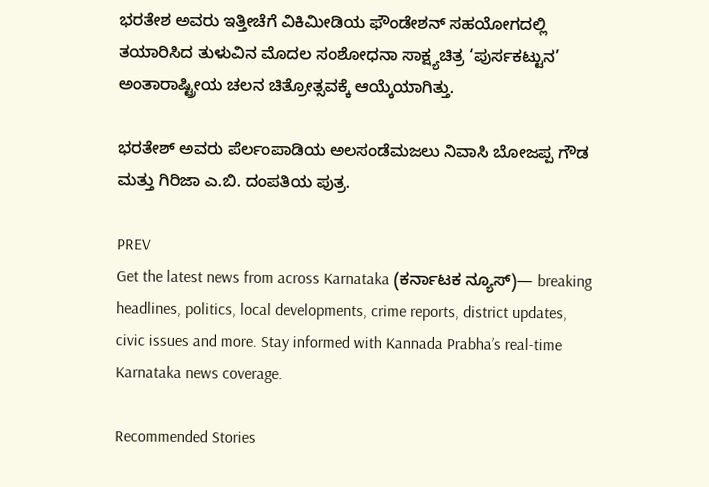ಭರತೇಶ ಅವರು ಇತ್ತೀಚೆಗೆ ವಿಕಿಮೀಡಿಯ ಫೌಂಡೇಶನ್ ಸಹಯೋಗದಲ್ಲಿ ತಯಾರಿಸಿದ ತುಳುವಿನ ಮೊದಲ ಸಂಶೋಧನಾ ಸಾಕ್ಷ್ಯಚಿತ್ರ ‘ಪುರ್ಸಕಟ್ಟುನ’ ಅಂತಾರಾಷ್ಟ್ರೀಯ ಚಲನ ಚಿತ್ರೋತ್ಸವಕ್ಕೆ ಆಯ್ಕೆಯಾಗಿತ್ತು.

ಭರತೇಶ್ ಅವರು ಪೆರ್ಲಂಪಾಡಿಯ ಅಲಸಂಡೆಮಜಲು ನಿವಾಸಿ ಬೋಜಪ್ಪ ಗೌಡ ಮತ್ತು ಗಿರಿಜಾ ಎ.ಬಿ. ದಂಪತಿಯ ಪುತ್ರ.

PREV
Get the latest news from across Karnataka (ಕರ್ನಾಟಕ ನ್ಯೂಸ್)— breaking headlines, politics, local developments, crime reports, district updates, civic issues and more. Stay informed with Kannada Prabha’s real‑time Karnataka news coverage.

Recommended Stories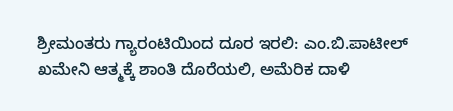ಶ್ರೀಮಂತರು ಗ್ಯಾರಂಟಿಯಿಂದ ದೂರ ಇರಲಿ: ಎಂ.ಬಿ.ಪಾಟೀಲ್‌
ಖಮೇನಿ ಆತ್ಮಕ್ಕೆ ಶಾಂತಿ ದೊರೆಯಲಿ, ಅಮೆರಿಕ ದಾಳಿ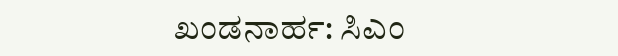ಖಂಡನಾರ್ಹ: ಸಿಎಂ